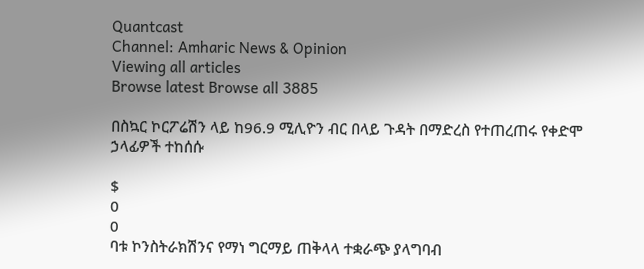Quantcast
Channel: Amharic News & Opinion
Viewing all articles
Browse latest Browse all 3885

በስኳር ኮርፖሬሽን ላይ ከ96.9 ሚሊዮን ብር በላይ ጉዳት በማድረስ የተጠረጠሩ የቀድሞ ኃላፊዎች ተከሰሱ

$
0
0
ባቱ ኮንስትራክሽንና የማነ ግርማይ ጠቅላላ ተቋራጭ ያላግባብ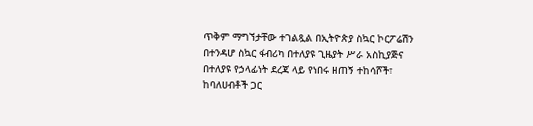ጥቅም ማግኘታቸው ተገልጿል በኢትዮጵያ ስኳር ኮርፖሬሽን በተንዳሆ ስኳር ፋብሪካ በተለያዩ ጊዜያት ሥራ አስኪያጅና በተለያዩ የኃላፊነት ደረጃ ላይ የነበሩ ዘጠኝ ተከሳሾች፣ ከባለሀብቶች ጋር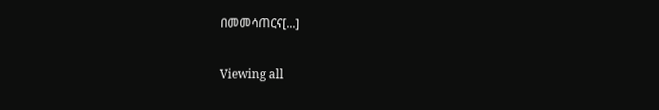በመመሳጠርና[...]

Viewing all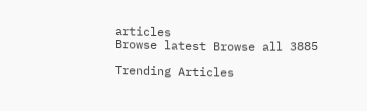articles
Browse latest Browse all 3885

Trending Articles